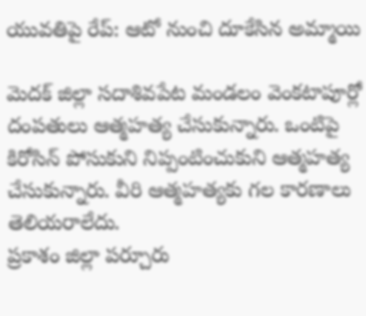యువతిపై రేప్: ఆటో నుంచి దూకేసిన అమ్మాయి

మెదక్ జిల్లా సదాశివపేట మండలం వెంకటాపూర్లో దంపతులు ఆత్మహత్య చేసుకున్నారు. ఒంటిపై కిరోసిన్ పోసుకుని నిప్పంటించుకుని ఆత్మహత్య చేసుకున్నారు. వీరి ఆత్మహత్యకు గల కారణాలు తెలియరాలేదు.
ప్రకాశం జిల్లా పర్చూరు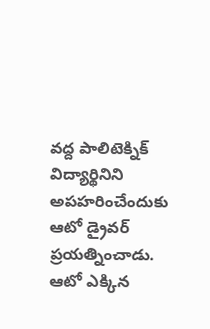వద్ద పాలిటెక్నిక్ విద్యార్థినిని అపహరించేందుకు ఆటో డ్రైవర్ ప్రయత్నించాడు. ఆటో ఎక్కిన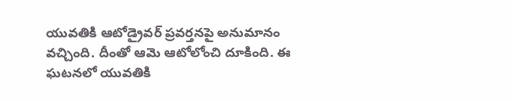యువతికి ఆటోడ్రైవర్ ప్రవర్తనపై అనుమానం వచ్చింది. దీంతో ఆమె ఆటోలోంచి దూకింది. ఈ ఘటనలో యువతికి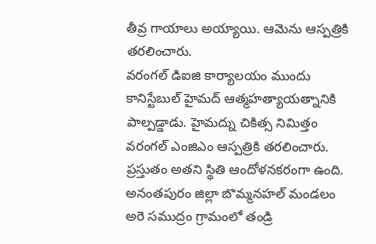తీవ్ర గాయాలు అయ్యాయి. ఆమెను ఆస్పత్రికి తరలించారు.
వరంగల్ డిఐజి కార్యాలయం ముందు కానిస్టేబుల్ హైమద్ ఆత్మహత్యాయత్నానికి పాల్పడ్డాడు. హైమద్ను చికిత్స నిమిత్తం వరంగల్ ఎంజిఎం ఆస్పత్రికి తరలించారు. ప్రస్తుతం అతని స్థితి ఆందోళనకరంగా ఉంది.
అనంతపురం జిల్లా బొమ్మనహల్ మండలం అరె సముద్రం గ్రామంలో తండ్రి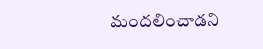మందలించాడని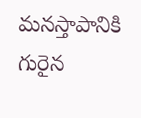మనస్తాపానికి గురైన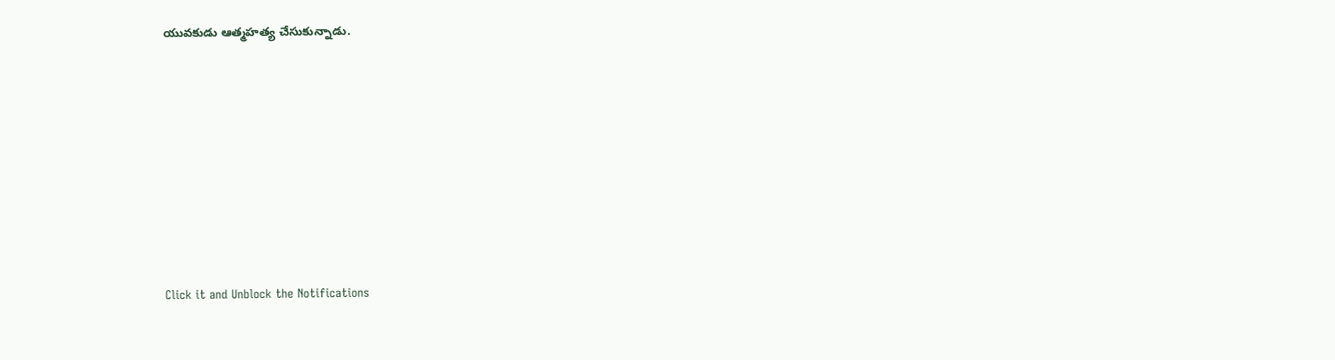యువకుడు ఆత్మహత్య చేసుకున్నాడు.












Click it and Unblock the Notifications